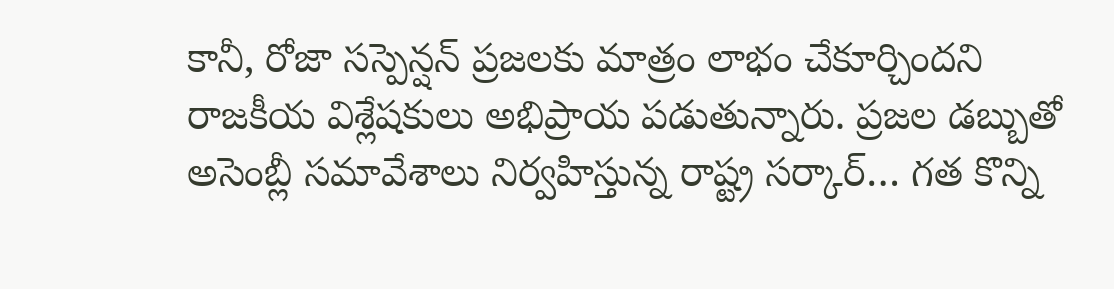కానీ, రోజా సస్పెన్షన్ ప్రజలకు మాత్రం లాభం చేకూర్చిందని రాజకీయ విశ్లేషకులు అభిప్రాయ పడుతున్నారు. ప్రజల డబ్బుతో అసెంబ్లీ సమావేశాలు నిర్వహిస్తున్న రాష్ట్ర సర్కార్… గత కొన్ని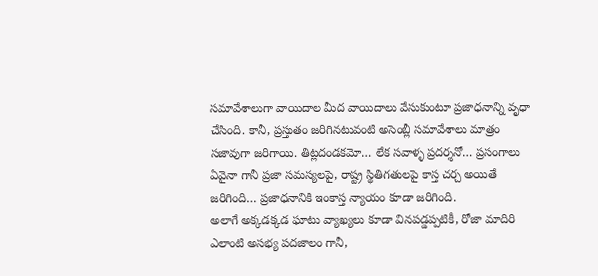సమావేశాలుగా వాయిదాల మీద వాయిదాలు వేసుకుంటూ ప్రజాధనాన్ని వృధా చేసింది. కానీ, ప్రస్తుతం జరిగినటువంటి అసెంబ్లీ సమావేశాలు మాత్రం సజావుగా జరిగాయి. తిట్లదండకమో… లేక సవాళ్ళ ప్రదర్శనో… ప్రసంగాలు ఏవైనా గానీ ప్రజా సమస్యలపై, రాష్ట్ర స్థితిగతులపై కాస్త చర్చ అయితే జరిగింది… ప్రజాధనానికి ఇంకాస్త న్యాయం కూడా జరిగింది.
అలాగే అక్కడక్కడ ఘాటు వ్యాఖ్యలు కూడా వినపడ్డప్పటికీ, రోజా మాదిరి ఎలాంటి అసభ్య పదజాలం గానీ,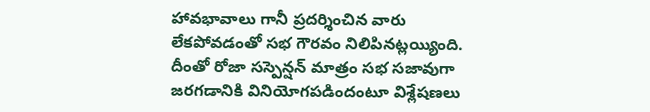హావభావాలు గానీ ప్రదర్శించిన వారు లేకపోవడంతో సభ గౌరవం నిలిపినట్లయ్యింది. దీంతో రోజా సస్పెన్షన్ మాత్రం సభ సజావుగా జరగడానికి వినియోగపడిందంటూ విశ్లేషణలు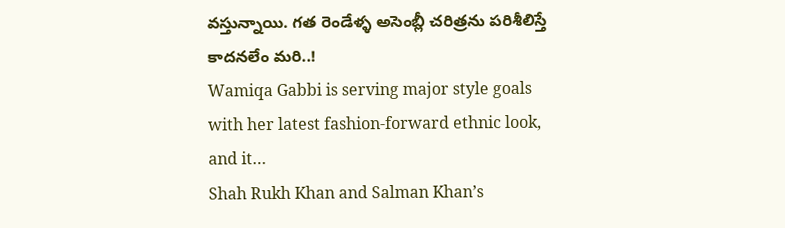వస్తున్నాయి. గత రెండేళ్ళ అసెంబ్లీ చరిత్రను పరిశీలిస్తే కాదనలేం మరి..!
Wamiqa Gabbi is serving major style goals with her latest fashion-forward ethnic look, and it…
Shah Rukh Khan and Salman Khan’s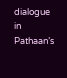dialogue in Pathaan’s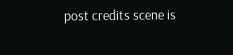post credits scene is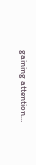gaining attention…